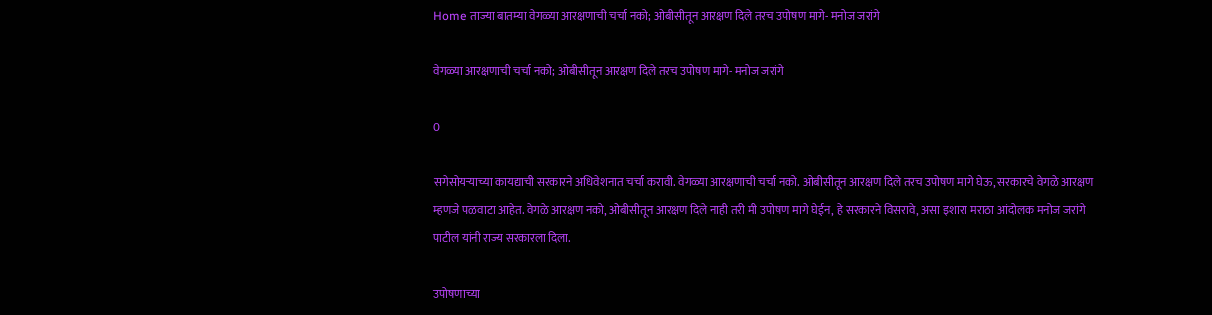Home ताज्या बातम्या वेगळ्या आरक्षणाची चर्चा नको; ओबीसीतून आरक्षण दिले तरच उपोषण मागे- मनोज जरांगे

वेगळ्या आरक्षणाची चर्चा नको; ओबीसीतून आरक्षण दिले तरच उपोषण मागे- मनोज जरांगे

0

सगेसोयर्‍याच्या कायद्याची सरकारने अधिवेशनात चर्चा करावी. वेगळ्या आरक्षणाची चर्चा नको. ओबीसीतून आरक्षण दिले तरच उपोषण मागे घेऊ, सरकारचे वेगळे आरक्षण म्हणजे पळवाटा आहेत. वेगळे आरक्षण नको, ओबीसीतून आरक्षण दिले नाही तरी मी उपोषण मागे घेईन, हे सरकारने विसरावे, असा इशारा मराठा आंदोलक मनोज जरांगे पाटील यांनी राज्य सरकारला दिला.

उपोषणाच्या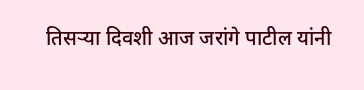तिसर्‍या दिवशी आज जरांगे पाटील यांनी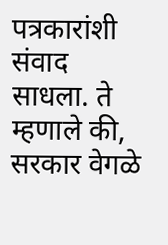पत्रकारांशी संवाद साधला. ते म्हणाले की, सरकार वेगळे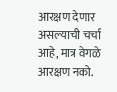आरक्षण देणार असल्याची चर्चा आहे, मात्र वेगळे आरक्षण नको.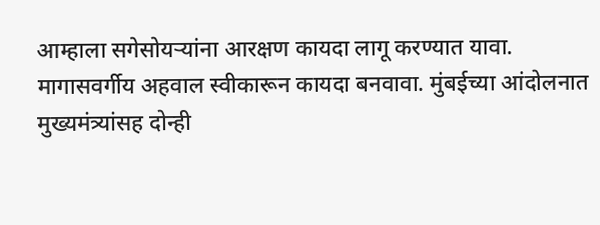आम्हाला सगेसोयर्‍यांना आरक्षण कायदा लागू करण्यात यावा. मागासवर्गीय अहवाल स्वीकारून कायदा बनवावा. मुंबईच्या आंदोलनात मुख्यमंत्र्यांसह दोन्ही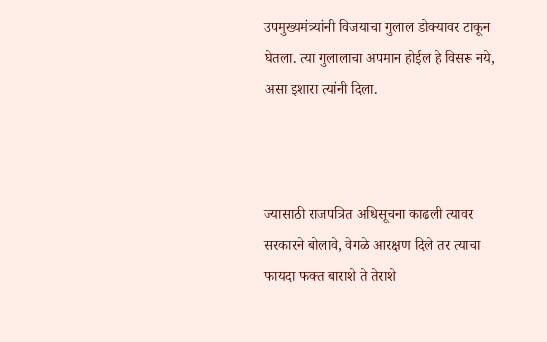उपमुख्यमंत्र्यांनी विजयाचा गुलाल डोक्यावर टाकून घेतला. त्या गुलालाचा अपमान होईल हे विसरू नये, असा इशारा त्यांनी दिला.



ज्यासाठी राजपत्रित अधिसूचना काढली त्यावर सरकारने बोलावे, वेगळे आरक्षण दिले तर त्याचा फायदा फक्त बाराशे ते तेराशे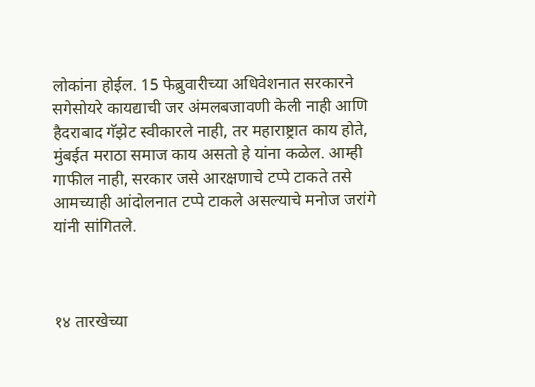लोकांना होईल. 15 फेब्रुवारीच्या अधिवेशनात सरकारने सगेसोयरे कायद्याची जर अंमलबजावणी केली नाही आणि हैदराबाद गॅझेट स्वीकारले नाही, तर महाराष्ट्रात काय होते, मुंबईत मराठा समाज काय असतो हे यांना कळेल. आम्ही गाफील नाही, सरकार जसे आरक्षणाचे टप्पे टाकते तसे आमच्याही आंदोलनात टप्पे टाकले असल्याचे मनोज जरांगे यांनी सांगितले.



१४ तारखेच्या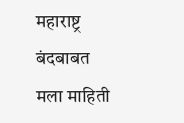महाराष्ट्र बंदबाबत मला माहिती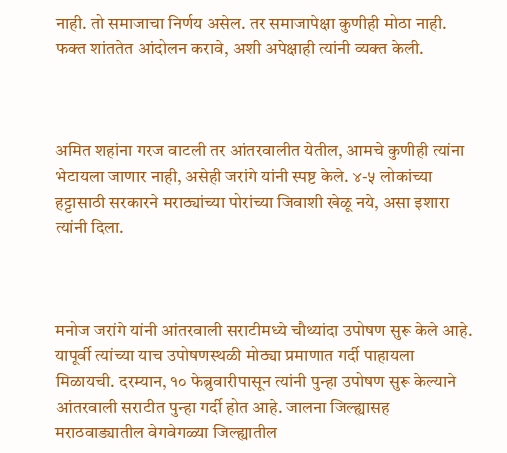नाही. तो समाजाचा निर्णय असेल. तर समाजापेक्षा कुणीही मोठा नाही. फक्त शांततेत आंदोलन करावे, अशी अपेक्षाही त्यांनी व्यक्त केली.



अमित शहांना गरज वाटली तर आंतरवालीत येतील, आमचे कुणीही त्यांना भेटायला जाणार नाही, असेही जरांगे यांनी स्पष्ट केले. ४-५ लोकांच्या हट्टासाठी सरकारने मराठ्यांच्या पोरांच्या जिवाशी खेळू नये, असा इशारा त्यांनी दिला.



मनोज जरांगे यांनी आंतरवाली सराटीमध्ये चौथ्यांदा उपोषण सुरू केले आहे. यापूर्वी त्यांच्या याच उपोषणस्थळी मोठ्या प्रमाणात गर्दी पाहायला मिळायची. दरम्यान, १० फेब्रुवारीपासून त्यांनी पुन्हा उपोषण सुरू केल्याने आंतरवाली सराटीत पुन्हा गर्दी होत आहे. जालना जिल्ह्यासह मराठवाड्यातील वेगवेगळ्या जिल्ह्यातील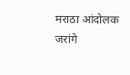मराठा आंदोलक जरांगे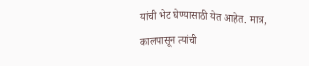यांची भेट घेण्यासाठी येत आहेत. मात्र, कालपासून त्यांची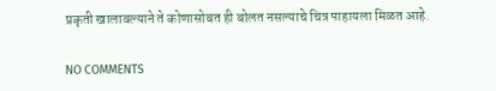प्रकृती खालावल्याने ते कोणासोबत ही बोलत नसल्याचे चित्र पाहायला मिळत आहे.

NO COMMENTS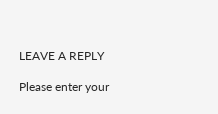LEAVE A REPLY

Please enter your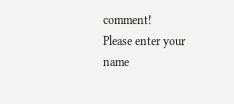comment!
Please enter your name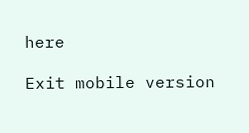here

Exit mobile version